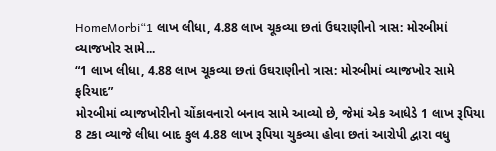HomeMorbi“1 લાખ લીધા, 4.88 લાખ ચૂકવ્યા છતાં ઉઘરાણીનો ત્રાસ: મોરબીમાં વ્યાજખોર સામે...
“1 લાખ લીધા, 4.88 લાખ ચૂકવ્યા છતાં ઉઘરાણીનો ત્રાસ: મોરબીમાં વ્યાજખોર સામે ફરિયાદ”
મોરબીમાં વ્યાજખોરીનો ચોંકાવનારો બનાવ સામે આવ્યો છે, જેમાં એક આધેડે 1 લાખ રૂપિયા 8 ટકા વ્યાજે લીધા બાદ કુલ 4.88 લાખ રૂપિયા ચુકવ્યા હોવા છતાં આરોપી દ્વારા વધુ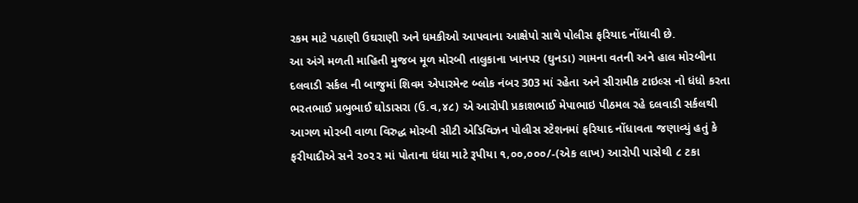રકમ માટે પઠાણી ઉઘરાણી અને ધમકીઓ આપવાના આક્ષેપો સાથે પોલીસ ફરિયાદ નોંધાવી છે.
આ અંગે મળતી માહિતી મુજબ મૂળ મોરબી તાલુકાના ખાનપર (ઘુનડા) ગામના વતની અને હાલ મોરબીના દલવાડી સર્કલ ની બાજુમાં શિવમ એપારમેન્ટ બ્લોક નંબર 303 માં રહેતા અને સીરામીક ટાઇલ્સ નો ધંધો કરતા ભરતભાઈ પ્રભુભાઈ ઘોડાસરા (ઉ.વ,૪૮) એ આરોપી પ્રકાશભાઈ મેપાભાઇ પીઠમલ રહે દલવાડી સર્કલથી આગળ મોરબી વાળા વિરુદ્ધ મોરબી સીટી એડિવિઝન પોલીસ સ્ટેશનમાં ફરિયાદ નોંધાવતા જણાવ્યું હતું કે ફરીયાદીએ સને ૨૦૨૨ માં પોતાના ધંધા માટે રૂપીયા ૧,૦૦,૦૦૦/-(એક લાખ) આરોપી પાસેથી ૮ ટકા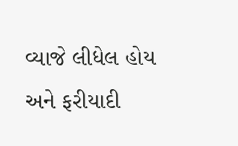વ્યાજે લીધેલ હોય અને ફરીયાદી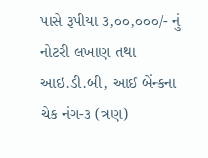પાસે રૂપીયા ૩,૦૦,૦૦૦/- નું નોટરી લખાણ તથા આઇ.ડી.બી, આઈ બેંન્કના ચેક નંગ-૩ (ત્રણ)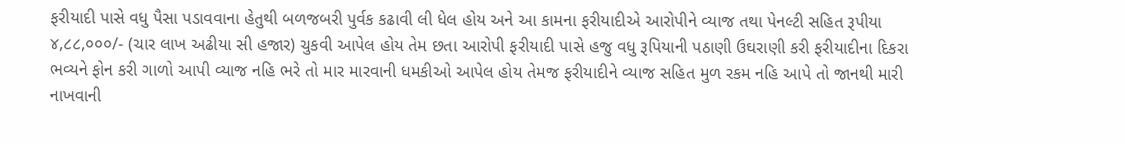ફરીયાદી પાસે વધુ પૈસા પડાવવાના હેતુથી બળજબરી પુર્વક કઢાવી લી ધેલ હોય અને આ કામના ફરીયાદીએ આરોપીને વ્યાજ તથા પેનલ્ટી સહિત રૂપીયા ૪,૮૮,૦૦૦/- (ચાર લાખ અઢીયા સી હજાર) ચુકવી આપેલ હોય તેમ છતા આરોપી ફરીયાદી પાસે હજુ વધુ રૂપિયાની પઠાણી ઉઘરાણી કરી ફરીયાદીના દિકરા ભવ્યને ફોન કરી ગાળો આપી વ્યાજ નહિ ભરે તો માર મારવાની ધમકીઓ આપેલ હોય તેમજ ફરીયાદીને વ્યાજ સહિત મુળ રકમ નહિ આપે તો જાનથી મારી નાખવાની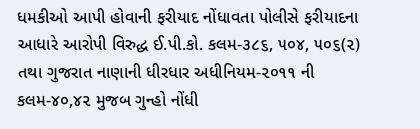ધમકીઓ આપી હોવાની ફરીયાદ નોંધાવતા પોલીસે ફરીયાદના આધારે આરોપી વિરુદ્ધ ઈ.પી.કો. કલમ-૩૮૬, ૫૦૪, ૫૦૬(૨) તથા ગુજરાત નાણાની ધીરધાર અધીનિયમ-૨૦૧૧ ની કલમ-૪૦,૪૨ મુજબ ગુન્હો નોંધી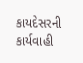કાયદેસરની કાર્યવાહી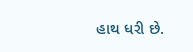હાથ ધરી છે.